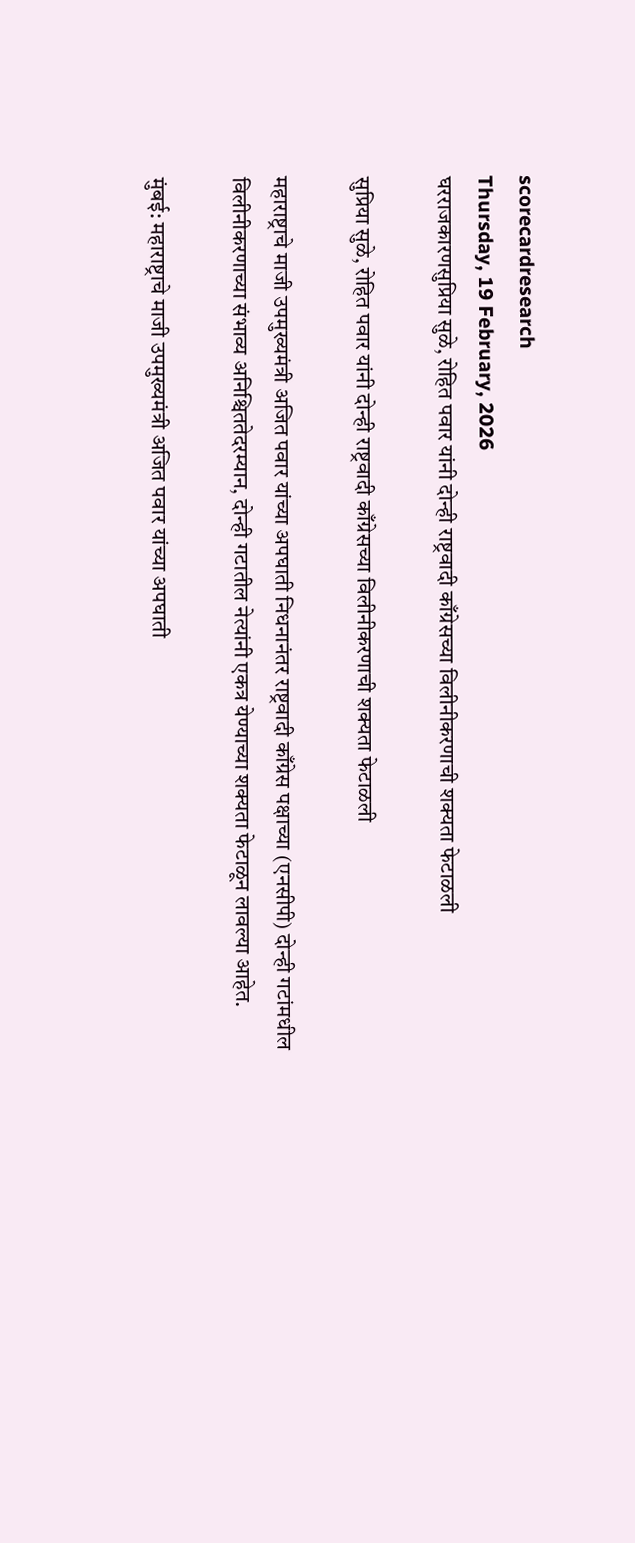scorecardresearch
Thursday, 19 February, 2026
घरराजकारणसुप्रिया सुळे, रोहित पवार यांनी दोन्ही राष्ट्रवादी काँग्रेसच्या विलीनीकरणाची शक्यता फेटाळली

सुप्रिया सुळे, रोहित पवार यांनी दोन्ही राष्ट्रवादी काँग्रेसच्या विलीनीकरणाची शक्यता फेटाळली

महाराष्ट्राचे माजी उपमुख्यमंत्री अजित पवार यांच्या अपघाती निधनानंतर राष्ट्रवादी काँग्रेस पक्षाच्या (एनसीपी) दोन्ही गटांमधील विलीनीकरणाच्या संभाव्य अनिश्चिततेदरम्यान, दोन्ही गटातील नेत्यांनी एकत्र येण्याच्या शक्यता फेटाळून लावल्या आहेत.

मुंबई: महाराष्ट्राचे माजी उपमुख्यमंत्री अजित पवार यांच्या अपघाती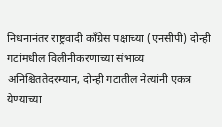निधनानंतर राष्ट्रवादी काँग्रेस पक्षाच्या (एनसीपी) दोन्ही गटांमधील विलीनीकरणाच्या संभाव्य अनिश्चिततेदरम्यान, दोन्ही गटातील नेत्यांनी एकत्र येण्याच्या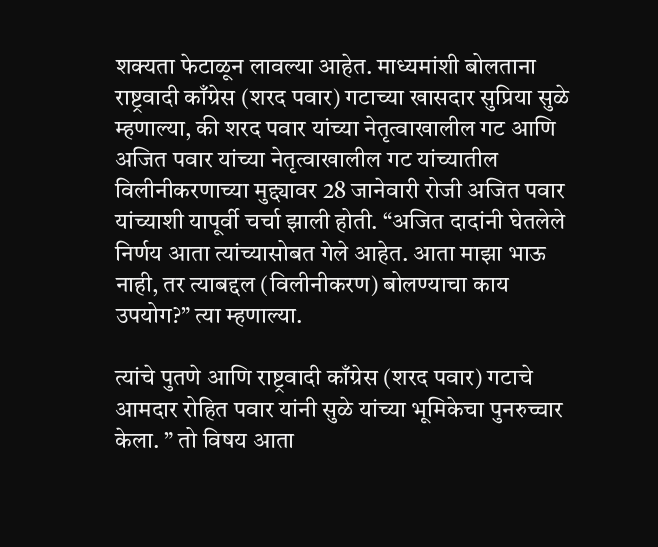शक्यता फेटाळून लावल्या आहेत. माध्यमांशी बोलताना राष्ट्रवादी काँग्रेस (शरद पवार) गटाच्या खासदार सुप्रिया सुळे म्हणाल्या, की शरद पवार यांच्या नेतृत्वाखालील गट आणि अजित पवार यांच्या नेतृत्वाखालील गट यांच्यातील विलीनीकरणाच्या मुद्द्यावर 28 जानेवारी रोजी अजित पवार यांच्याशी यापूर्वी चर्चा झाली होती. “अजित दादांनी घेतलेले निर्णय आता त्यांच्यासोबत गेले आहेत. आता माझा भाऊ नाही, तर त्याबद्दल (विलीनीकरण) बोलण्याचा काय उपयोग?” त्या म्हणाल्या.

त्यांचे पुतणे आणि राष्ट्रवादी काँग्रेस (शरद पवार) गटाचे आमदार रोहित पवार यांनी सुळे यांच्या भूमिकेचा पुनरुच्चार केला. ” तो विषय आता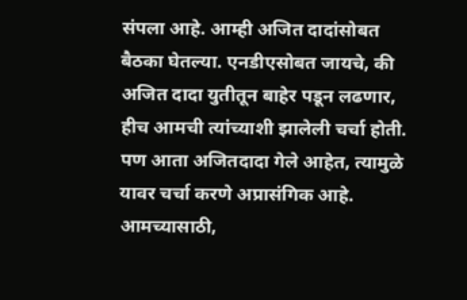संपला आहे. आम्ही अजित दादांसोबत बैठका घेतल्या. एनडीएसोबत जायचे, की अजित दादा युतीतून बाहेर पडून लढणार, हीच आमची त्यांच्याशी झालेली चर्चा होती. पण आता अजितदादा गेले आहेत, त्यामुळे यावर चर्चा करणे अप्रासंगिक आहे. आमच्यासाठी,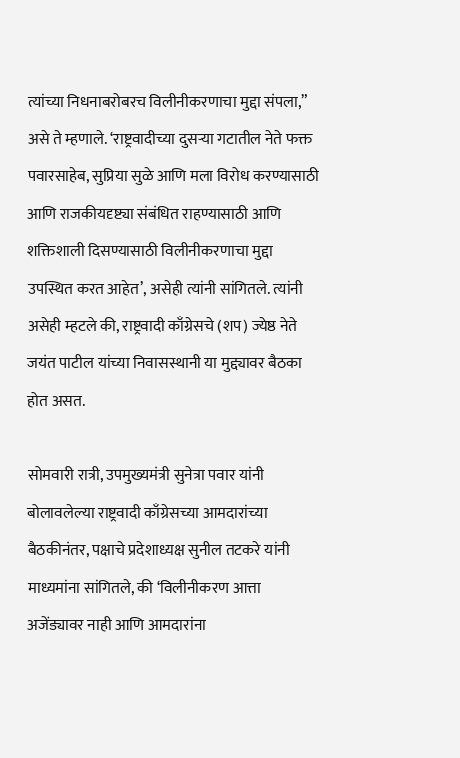त्यांच्या निधनाबरोबरच विलीनीकरणाचा मुद्दा संपला,” असे ते म्हणाले. ‘राष्ट्रवादीच्या दुसऱ्या गटातील नेते फक्त पवारसाहेब, सुप्रिया सुळे आणि मला विरोध करण्यासाठी आणि राजकीयदृष्ट्या संबंधित राहण्यासाठी आणि शक्तिशाली दिसण्यासाठी विलीनीकरणाचा मुद्दा उपस्थित करत आहेत’, असेही त्यांनी सांगितले. त्यांनी असेही म्हटले की, राष्ट्रवादी काँग्रेसचे (शप) ज्येष्ठ नेते जयंत पाटील यांच्या निवासस्थानी या मुद्द्यावर बैठका होत असत.

सोमवारी रात्री, उपमुख्यमंत्री सुनेत्रा पवार यांनी बोलावलेल्या राष्ट्रवादी काँग्रेसच्या आमदारांच्या बैठकीनंतर, पक्षाचे प्रदेशाध्यक्ष सुनील तटकरे यांनी माध्यमांना सांगितले, की ‘विलीनीकरण आत्ता अजेंड्यावर नाही आणि आमदारांना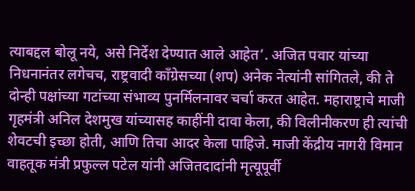त्याबद्दल बोलू नये, असे निर्देश देण्यात आले आहेत’. अजित पवार यांच्या निधनानंतर लगेचच, राष्ट्रवादी काँग्रेसच्या (शप) अनेक नेत्यांनी सांगितले, की ते दोन्ही पक्षांच्या गटांच्या संभाव्य पुनर्मिलनावर चर्चा करत आहेत. महाराष्ट्राचे माजी गृहमंत्री अनिल देशमुख यांच्यासह काहींनी दावा केला, की विलीनीकरण ही त्यांची शेवटची इच्छा होती, आणि तिचा आदर केला पाहिजे. माजी केंद्रीय नागरी विमान वाहतूक मंत्री प्रफुल्ल पटेल यांनी अजितदादांनी मृत्यूपूर्वी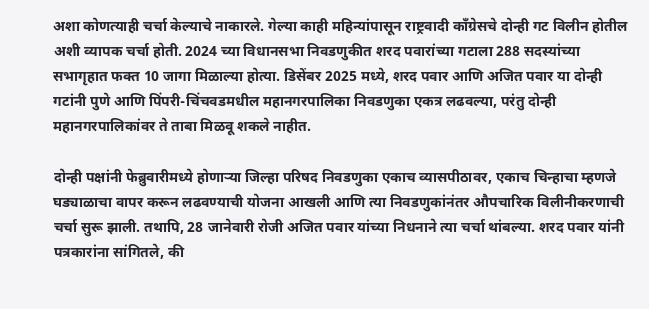अशा कोणत्याही चर्चा केल्याचे नाकारले. गेल्या काही महिन्यांपासून राष्ट्रवादी काँग्रेसचे दोन्ही गट विलीन होतील अशी व्यापक चर्चा होती. 2024 च्या विधानसभा निवडणुकीत शरद पवारांच्या गटाला 288 सदस्यांच्या सभागृहात फक्त 10 जागा मिळाल्या होत्या. डिसेंबर 2025 मध्ये, शरद पवार आणि अजित पवार या दोन्ही गटांनी पुणे आणि पिंपरी-चिंचवडमधील महानगरपालिका निवडणुका एकत्र लढवल्या, परंतु दोन्ही महानगरपालिकांवर ते ताबा मिळवू शकले नाहीत.

दोन्ही पक्षांनी फेब्रुवारीमध्ये होणाऱ्या जिल्हा परिषद निवडणुका एकाच व्यासपीठावर, एकाच चिन्हाचा म्हणजे घड्याळाचा वापर करून लढवण्याची योजना आखली आणि त्या निवडणुकांनंतर औपचारिक विलीनीकरणाची चर्चा सुरू झाली. तथापि, 28 जानेवारी रोजी अजित पवार यांच्या निधनाने त्या चर्चा थांबल्या. शरद पवार यांनी पत्रकारांना सांगितले, की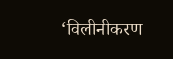‘विलीनीकरण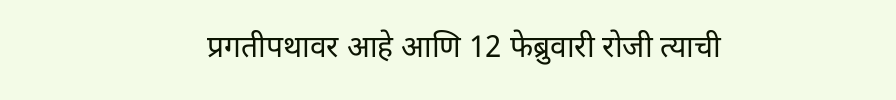प्रगतीपथावर आहे आणि 12 फेब्रुवारी रोजी त्याची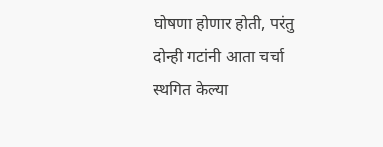घोषणा होणार होती, परंतु दोन्ही गटांनी आता चर्चा स्थगित केल्या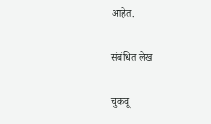आहेत.

संबंधित लेख

चुकवू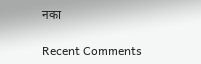नका

Recent Comments